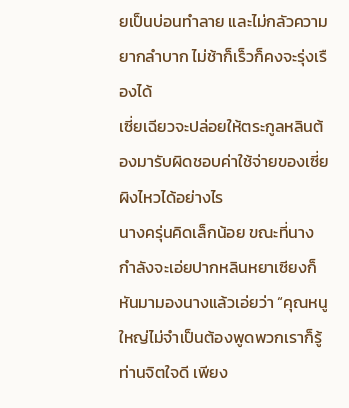ยเป็นบ่อนทำลาย และไม่กลัวความยากลำบาก ไม่ช้าก็เร็วก็คงจะรุ่งเรืองได้
เซี่ยเฉียวจะปล่อยให้ตระกูลหลินต้องมารับผิดชอบค่าใช้จ่ายของเซี่ยผิงไหวได้อย่างไร
นางครุ่นคิดเล็กน้อย ขณะที่นางกำลังจะเอ่ยปากหลินหยาเซียงก็หันมามองนางแล้วเอ่ยว่า “คุณหนูใหญ่ไม่จำเป็นต้องพูดพวกเราก็รู้ ท่านจิตใจดี เพียง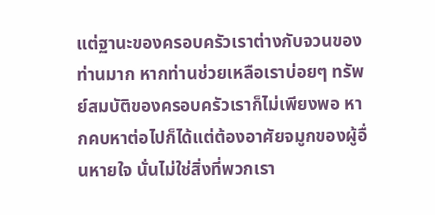แต่ฐานะของครอบครัวเราต่างกับจวนของท่านมาก หากท่านช่วยเหลือเราบ่อยๆ ทรัพย์สมบัติของครอบครัวเราก็ไม่เพียงพอ หากคบหาต่อไปก็ได้แต่ต้องอาศัยจมูกของผู้อื่นหายใจ นั่นไม่ใช่สิ่งที่พวกเรา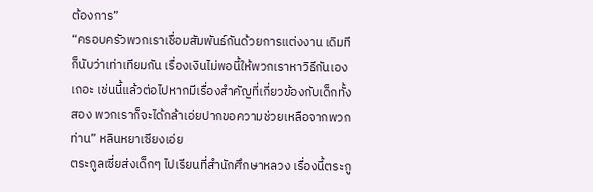ต้องการ”
“ครอบครัวพวกเราเชื่อมสัมพันธ์กันด้วยการแต่งงาน เดิมทีก็นับว่าเท่าเทียมกัน เรื่องเงินไม่พอนี้ให้พวกเราหาวิธีกันเองเถอะ เช่นนี้แล้วต่อไปหากมีเรื่องสำคัญที่เกี่ยวข้องกับเด็กทั้งสอง พวกเราก็จะได้กล้าเอ่ยปากขอความช่วยเหลือจากพวกท่าน” หลินหยาเซียงเอ่ย
ตระกูลเซี่ยส่งเด็กๆ ไปเรียนที่สำนักศึกษาหลวง เรื่องนี้ตระกู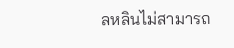ลหลินไม่สามารถ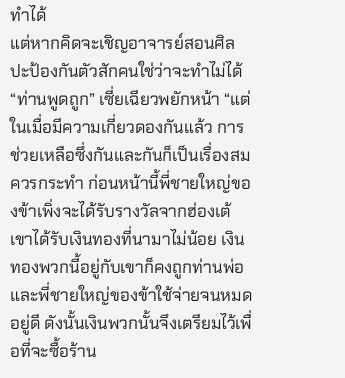ทำได้
แต่หากคิดจะเชิญอาจารย์สอนศิลปะป้องกันตัวสักคนใช่ว่าจะทำไม่ได้
“ท่านพูดถูก” เซี่ยเฉียวพยักหน้า “แต่ในเมื่อมีความเกี่ยวดองกันแล้ว การช่วยเหลือซึ่งกันและกันก็เป็นเรื่องสมควรกระทำ ก่อนหน้านี้พี่ชายใหญ่ของข้าเพิ่งจะได้รับรางวัลจากฮ่องเต้ เขาได้รับเงินทองที่นามาไม่น้อย เงินทองพวกนี้อยู่กับเขาก็คงถูกท่านพ่อและพี่ชายใหญ่ของข้าใช้จ่ายจนหมดอยู่ดี ดังนั้นเงินพวกนั้นจึงเตรียมไว้เพื่อที่จะซื้อร้าน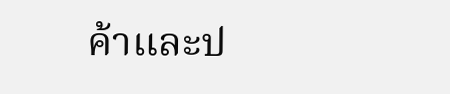ค้าและป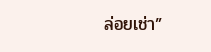ล่อยเช่า”